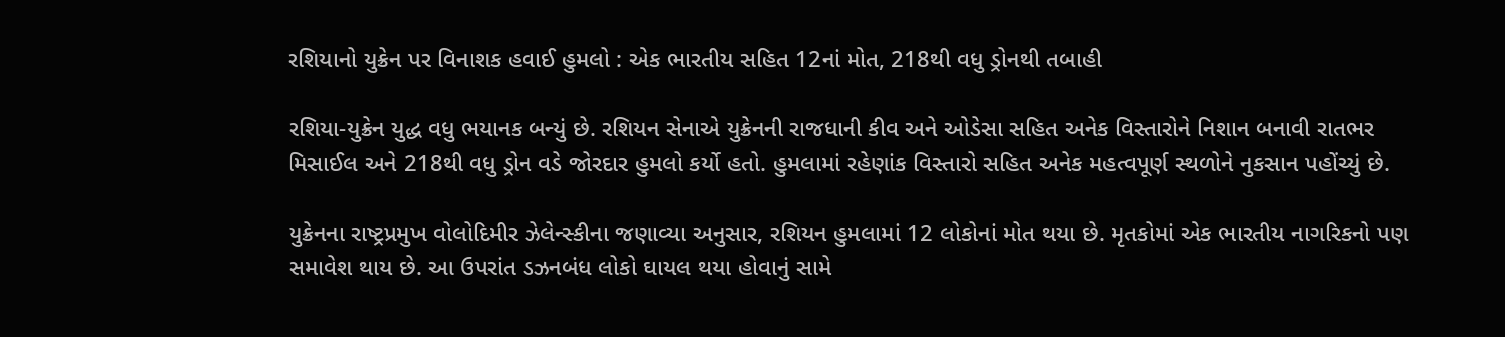રશિયાનો યુક્રેન પર વિનાશક હવાઈ હુમલો : એક ભારતીય સહિત 12નાં મોત, 218થી વધુ ડ્રોનથી તબાહી

રશિયા-યુક્રેન યુદ્ધ વધુ ભયાનક બન્યું છે. રશિયન સેનાએ યુક્રેનની રાજધાની કીવ અને ઓડેસા સહિત અનેક વિસ્તારોને નિશાન બનાવી રાતભર મિસાઈલ અને 218થી વધુ ડ્રોન વડે જોરદાર હુમલો કર્યો હતો. હુમલામાં રહેણાંક વિસ્તારો સહિત અનેક મહત્વપૂર્ણ સ્થળોને નુકસાન પહોંચ્યું છે.

યુક્રેનના રાષ્ટ્રપ્રમુખ વોલોદિમીર ઝેલેન્સ્કીના જણાવ્યા અનુસાર, રશિયન હુમલામાં 12 લોકોનાં મોત થયા છે. મૃતકોમાં એક ભારતીય નાગરિકનો પણ સમાવેશ થાય છે. આ ઉપરાંત ડઝનબંધ લોકો ઘાયલ થયા હોવાનું સામે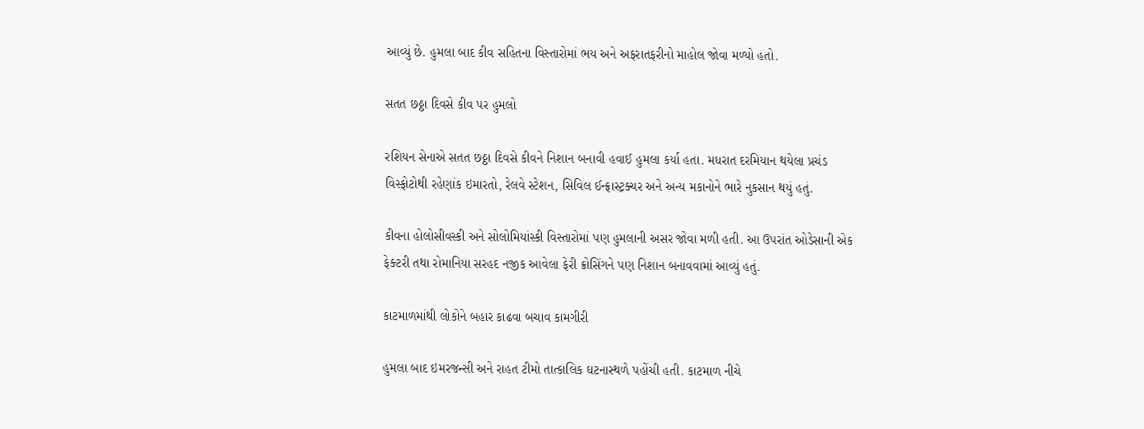આવ્યું છે. હુમલા બાદ કીવ સહિતના વિસ્તારોમાં ભય અને અફરાતફરીનો માહોલ જોવા મળ્યો હતો.

સતત છઠ્ઠા દિવસે કીવ પર હુમલો

રશિયન સેનાએ સતત છઠ્ઠા દિવસે કીવને નિશાન બનાવી હવાઈ હુમલા કર્યા હતા. મધરાત દરમિયાન થયેલા પ્રચંડ વિસ્ફોટોથી રહેણાંક ઇમારતો, રેલવે સ્ટેશન, સિવિલ ઈન્ફ્રાસ્ટ્રક્ચર અને અન્ય મકાનોને ભારે નુકસાન થયું હતું.

કીવના હોલોસીવસ્કી અને સોલોમિયાંસ્કી વિસ્તારોમાં પણ હુમલાની અસર જોવા મળી હતી. આ ઉપરાંત ઓડેસાની એક ફેક્ટરી તથા રોમાનિયા સરહદ નજીક આવેલા ફેરી ક્રોસિંગને પણ નિશાન બનાવવામાં આવ્યું હતું.

કાટમાળમાંથી લોકોને બહાર કાઢવા બચાવ કામગીરી

હુમલા બાદ ઇમરજન્સી અને રાહત ટીમો તાત્કાલિક ઘટનાસ્થળે પહોંચી હતી. કાટમાળ નીચે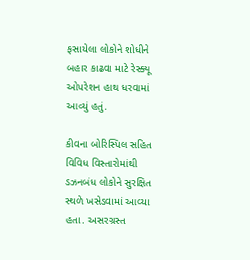ફસાયેલા લોકોને શોધીને બહાર કાઢવા માટે રેસ્ક્યૂ ઓપરેશન હાથ ધરવામાં આવ્યું હતું.

કીવના બોરિસ્પિલ સહિત વિવિધ વિસ્તારોમાંથી ડઝનબંધ લોકોને સુરક્ષિત સ્થળે ખસેડવામાં આવ્યા હતા. અસરગ્રસ્ત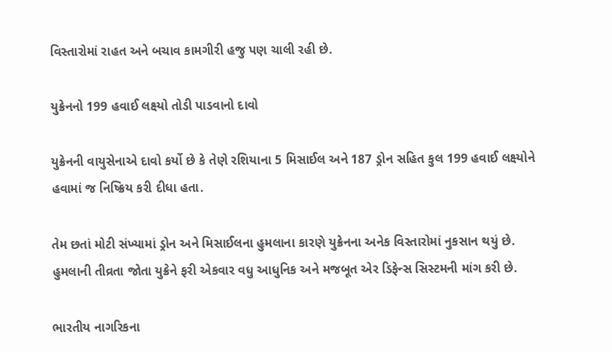વિસ્તારોમાં રાહત અને બચાવ કામગીરી હજુ પણ ચાલી રહી છે.

યુક્રેનનો 199 હવાઈ લક્ષ્યો તોડી પાડવાનો દાવો

યુક્રેનની વાયુસેનાએ દાવો કર્યો છે કે તેણે રશિયાના 5 મિસાઈલ અને 187 ડ્રોન સહિત કુલ 199 હવાઈ લક્ષ્યોને હવામાં જ નિષ્ક્રિય કરી દીધા હતા.

તેમ છતાં મોટી સંખ્યામાં ડ્રોન અને મિસાઈલના હુમલાના કારણે યુક્રેનના અનેક વિસ્તારોમાં નુકસાન થયું છે. હુમલાની તીવ્રતા જોતા યુક્રેને ફરી એકવાર વધુ આધુનિક અને મજબૂત એર ડિફેન્સ સિસ્ટમની માંગ કરી છે.

ભારતીય નાગરિકના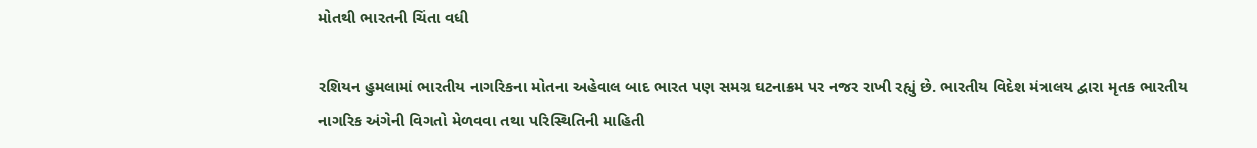મોતથી ભારતની ચિંતા વધી

રશિયન હુમલામાં ભારતીય નાગરિકના મોતના અહેવાલ બાદ ભારત પણ સમગ્ર ઘટનાક્રમ પર નજર રાખી રહ્યું છે. ભારતીય વિદેશ મંત્રાલય દ્વારા મૃતક ભારતીય નાગરિક અંગેની વિગતો મેળવવા તથા પરિસ્થિતિની માહિતી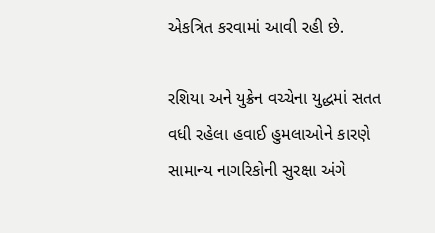એકત્રિત કરવામાં આવી રહી છે.

રશિયા અને યુક્રેન વચ્ચેના યુદ્ધમાં સતત વધી રહેલા હવાઈ હુમલાઓને કારણે સામાન્ય નાગરિકોની સુરક્ષા અંગે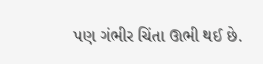પણ ગંભીર ચિંતા ઊભી થઈ છે.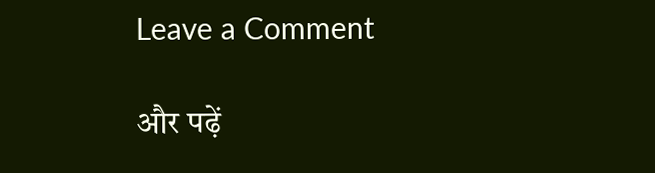Leave a Comment

और पढ़ें